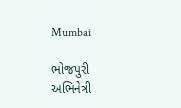Mumbai

ભોજપુરી અભિનેત્રી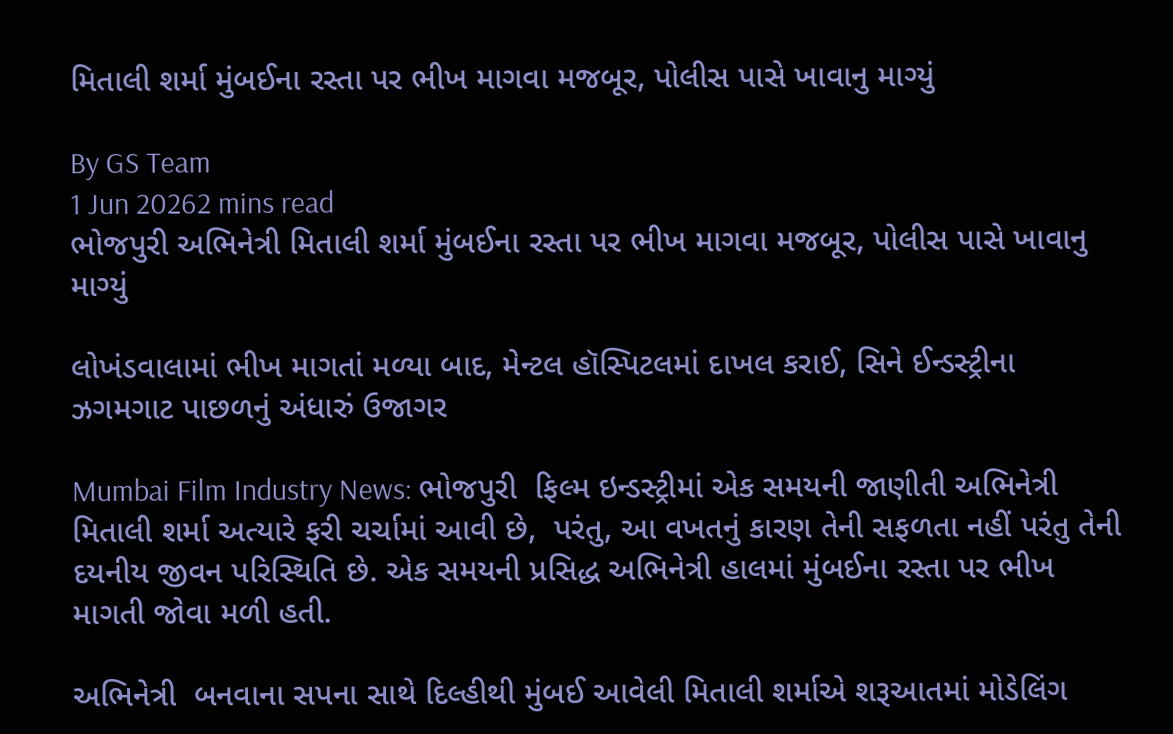મિતાલી શર્મા મુંબઈના રસ્તા પર ભીખ માગવા મજબૂર, પોલીસ પાસે ખાવાનુ માગ્યું

By GS Team
1 Jun 20262 mins read
ભોજપુરી અભિનેત્રી મિતાલી શર્મા મુંબઈના રસ્તા પર ભીખ માગવા મજબૂર, પોલીસ પાસે ખાવાનુ માગ્યું

લોખંડવાલામાં ભીખ માગતાં મળ્યા બાદ, મેન્ટલ હૉસ્પિટલમાં દાખલ કરાઈ, સિને ઈન્ડસ્ટ્રીના ઝગમગાટ પાછળનું અંધારું ઉજાગર

Mumbai Film Industry News: ભોજપુરી  ફિલ્મ ઇન્ડસ્ટ્રીમાં એક સમયની જાણીતી અભિનેત્રી મિતાલી શર્મા અત્યારે ફરી ચર્ચામાં આવી છે,  પરંતુ, આ વખતનું કારણ તેની સફળતા નહીં પરંતુ તેની દયનીય જીવન પરિસ્થિતિ છે. એક સમયની પ્રસિદ્ધ અભિનેત્રી હાલમાં મુંબઈના રસ્તા પર ભીખ માગતી જોવા મળી હતી.

અભિનેત્રી  બનવાના સપના સાથે દિલ્હીથી મુંબઈ આવેલી મિતાલી શર્માએ શરૂઆતમાં મોડેલિંગ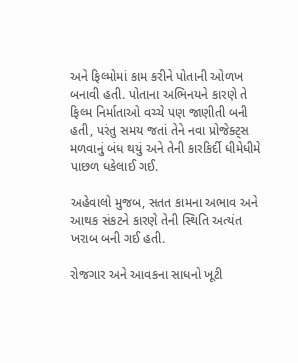અને ફિલ્મોમાં કામ કરીને પોતાની ઓળખ બનાવી હતી. પોતાના અભિનયને કારણે તે ફિલ્મ નિર્માતાઓ વચ્ચે પણ જાણીતી બની હતી, પરંતુ સમય જતાં તેને નવા પ્રોજેક્ટ્સ મળવાનું બંધ થયું અને તેની કારકિર્દી ધીમેધીમે પાછળ ધકેલાઈ ગઈ.

અહેવાલો મુજબ, સતત કામના અભાવ અને આથક સંકટને કારણે તેની સ્થિતિ અત્યંત ખરાબ બની ગઈ હતી.

રોજગાર અને આવકના સાધનો ખૂટી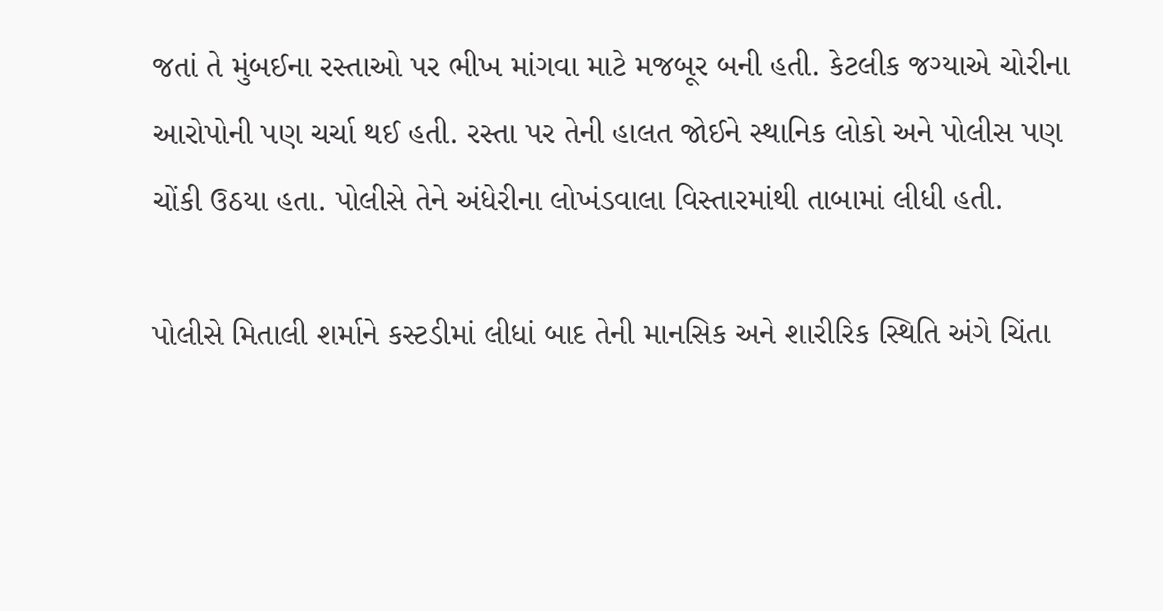જતાં તે મુંબઈના રસ્તાઓ પર ભીખ માંગવા માટે મજબૂર બની હતી. કેટલીક જગ્યાએ ચોરીના આરોપોની પણ ચર્ચા થઈ હતી. રસ્તા પર તેની હાલત જોઈને સ્થાનિક લોકો અને પોલીસ પણ ચોંકી ઉઠયા હતા. પોલીસે તેને અંધેરીના લોખંડવાલા વિસ્તારમાંથી તાબામાં લીધી હતી.

પોલીસે મિતાલી શર્માને કસ્ટડીમાં લીધાં બાદ તેની માનસિક અને શારીરિક સ્થિતિ અંગે ચિંતા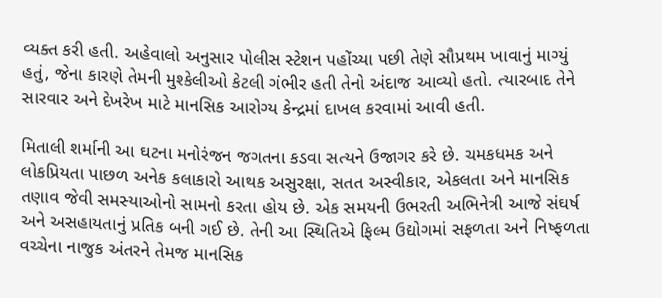વ્યક્ત કરી હતી. અહેવાલો અનુસાર પોલીસ સ્ટેશન પહોંચ્યા પછી તેણે સૌપ્રથમ ખાવાનું માગ્યું હતું, જેના કારણે તેમની મુશ્કેલીઓ કેટલી ગંભીર હતી તેનો અંદાજ આવ્યો હતો. ત્યારબાદ તેને સારવાર અને દેખરેખ માટે માનસિક આરોગ્ય કેન્દ્રમાં દાખલ કરવામાં આવી હતી.

મિતાલી શર્માની આ ઘટના મનોરંજન જગતના કડવા સત્યને ઉજાગર કરે છે. ચમકધમક અને લોકપ્રિયતા પાછળ અનેક કલાકારો આથક અસુરક્ષા, સતત અસ્વીકાર, એકલતા અને માનસિક તણાવ જેવી સમસ્યાઓનો સામનો કરતા હોય છે. એક સમયની ઉભરતી અભિનેત્રી આજે સંઘર્ષ અને અસહાયતાનું પ્રતિક બની ગઈ છે. તેની આ સ્થિતિએ ફિલ્મ ઉદ્યોગમાં સફળતા અને નિષ્ફળતા વચ્ચેના નાજુક અંતરને તેમજ માનસિક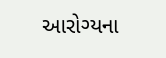આરોગ્યના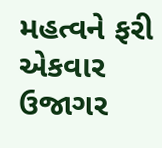મહત્વને ફરી એકવાર ઉજાગર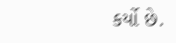કર્યો છે.